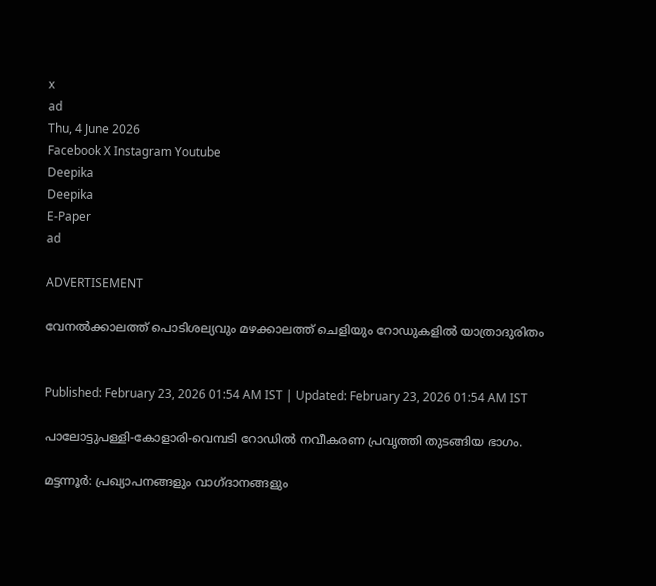x
ad
Thu, 4 June 2026
Facebook X Instagram Youtube
Deepika
Deepika
E-Paper
ad

ADVERTISEMENT

വേനൽക്കാലത്ത് പൊടിശല്യവും മഴക്കാലത്ത് ചെളിയും റോഡുകളിൽ യാത്രാദുരിതം


Published: February 23, 2026 01:54 AM IST | Updated: February 23, 2026 01:54 AM IST

പാലോട്ടുപള്ളി-കോളാരി-വെമ്പടി റോഡിൽ നവീകരണ പ്രവൃത്തി തുടങ്ങിയ ഭാഗം.

മട്ടന്നൂർ: പ്രഖ്യാപനങ്ങളും വാഗ്ദാനങ്ങളും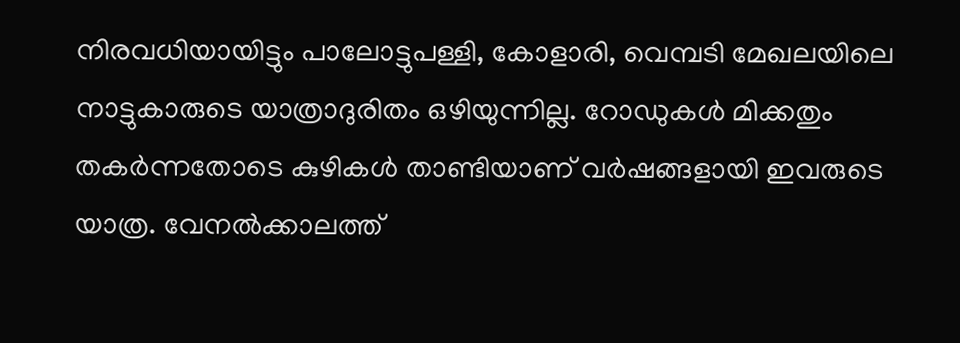നിരവധിയായിട്ടും പാലോട്ടുപള്ളി, കോളാരി, വെമ്പടി മേഖലയിലെ നാട്ടുകാരുടെ യാത്രാദുരിതം ഒഴിയുന്നില്ല. റോഡുകൾ മിക്കതും തകർന്നതോടെ കുഴികൾ താണ്ടിയാണ് വർഷങ്ങളായി ഇവരുടെ യാത്ര. വേനൽക്കാലത്ത്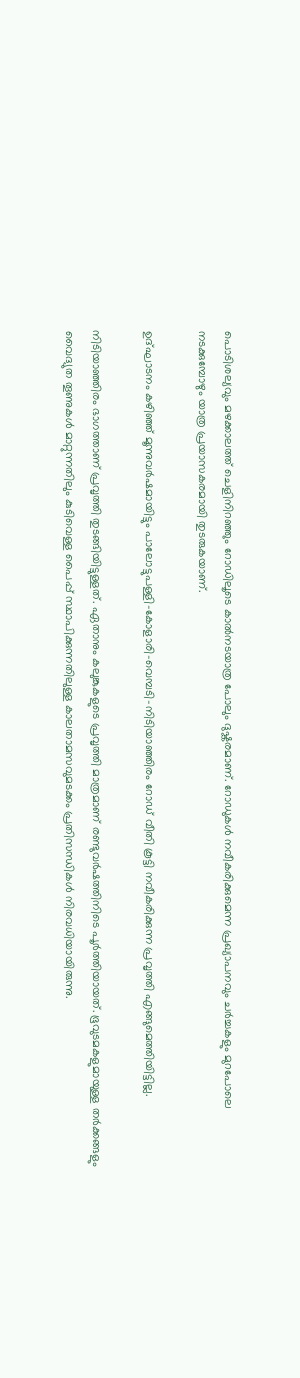പൊടിശല്യവും മഴക്കാലത്ത് ചെളിനിറഞ്ഞും റോഡിലൂടെ കാൽനടയാത്ര പോലും ദുഷ്കരമാണ്. റോഡുകൾ നവീകരിക്കുമെന്ന പ്രഖ്യാപനവും ചർച്ചകളും മുറപോലെ നടക്കുമ്പോഴും യാത്ര പ്രയാസകരമായി തുടരുകയാണ്.

ഉദ്ഘാടനം കഴിഞ്ഞ് മൂന്നുവർഷമായിട്ടും പാലോട്ടുപള്ളി-കോളാരി-വെമ്പടി-നിടിയാഞ്ഞിരം റോഡ് വീതി കൂട്ടി നവീകരിക്കുന്ന പ്രവൃത്തി എങ്ങുമെത്തിയിട്ടില്ല.

നിടിയാഞ്ഞിരം ഭാഗത്താണ് പ്രവൃത്തി തുടങ്ങിയിട്ടുള്ളത്. ഏതാനും കലുങ്കുകളുടെ പ്രവൃത്തി മാത്രമാണ് രണ്ടുവർഷത്തിനിടെ പൂർത്തിയായത്. ഭൂവുടമകളുമായുള്ള തർക്കങ്ങളും വൈദ്യുത തൂണുകൾ മാറ്റുന്നതിലും കുടിവെള്ള പൈപ്പ് സ്ഥാപിക്കുന്നതിലുള്ള കാലതാമസവുമടക്കം പ്രതിസന്ധികൾ നിരവധിയായിരുന്നു.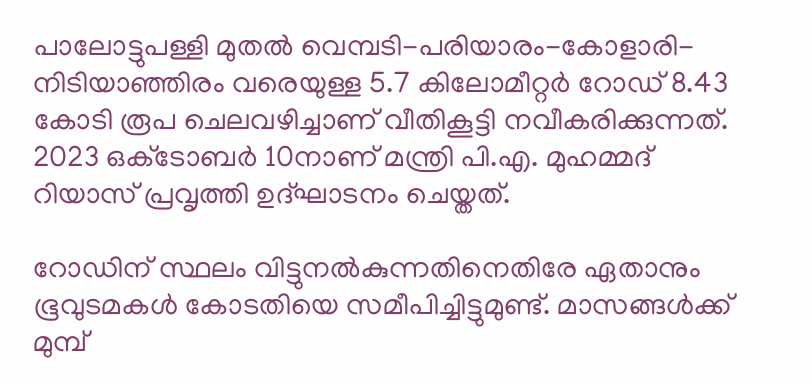പാലോട്ടുപള്ളി മുതൽ വെമ്പടി-പരിയാരം-കോളാരി-നിടിയാഞ്ഞിരം വരെയുള്ള 5.7 കിലോമീറ്റർ റോഡ് 8.43 കോടി രൂപ ചെലവഴിച്ചാണ് വീതികൂട്ടി നവീകരിക്കുന്നത്. 2023 ഒക്‌ടോബർ 10നാണ് മന്ത്രി പി.എ. മുഹമ്മദ് റിയാസ് പ്രവൃത്തി ഉദ്ഘാടനം ചെയ്തത്.

റോഡിന് സ്ഥലം വിട്ടുനൽകുന്നതിനെതിരേ ഏതാനും ഭൂവുടമകൾ കോടതിയെ സമീപിച്ചിട്ടുമുണ്ട്. മാസങ്ങൾക്ക് മുമ്പ്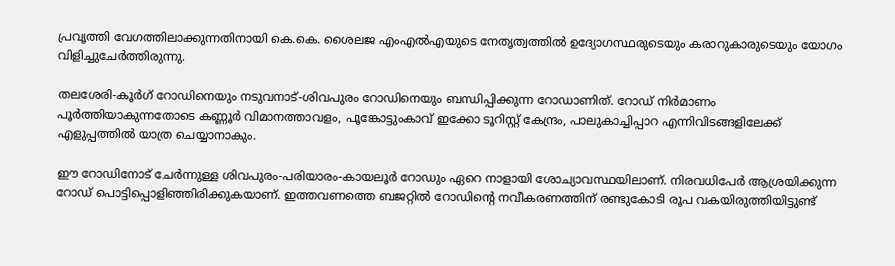പ്രവൃത്തി വേഗത്തിലാക്കുന്നതിനായി കെ.കെ. ശൈലജ എംഎൽഎയുടെ നേതൃത്വത്തിൽ ഉദ്യോഗസ്ഥരുടെയും കരാറുകാരുടെയും യോഗം വിളിച്ചുചേർത്തിരുന്നു.

തലശേരി-കൂർഗ് റോഡിനെയും നടുവനാട്-ശിവപുരം റോഡിനെയും ബന്ധിപ്പിക്കുന്ന റോഡാണിത്. റോഡ് നിർമാണം പൂർത്തിയാകുന്നതോടെ കണ്ണൂർ വിമാനത്താവളം, പൂങ്കോട്ടുംകാവ് ഇക്കോ ടൂറിസ്റ്റ് കേന്ദ്രം, പാലുകാച്ചിപ്പാറ എന്നിവിടങ്ങളിലേക്ക് എളുപ്പത്തിൽ യാത്ര ചെയ്യാനാകും.

ഈ റോഡിനോട് ചേർന്നുള്ള ശിവപുരം-പരിയാരം-കായലൂർ റോഡും ഏറെ നാളായി ശോച്യാവസ്ഥയിലാണ്. നിരവധിപേർ ആശ്രയിക്കുന്ന റോഡ് പൊട്ടിപ്പൊളിഞ്ഞിരിക്കുകയാണ്. ഇത്തവണത്തെ ബജറ്റിൽ റോഡിന്‍റെ നവീകരണത്തിന് രണ്ടുകോടി രൂപ വകയിരുത്തിയിട്ടുണ്ട്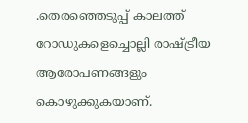.തെരഞ്ഞെടുപ്പ് കാലത്ത് റോഡുകളെച്ചൊല്ലി രാഷ്‌ട്രീയ ആരോപണങ്ങളും കൊഴുക്കുകയാണ്.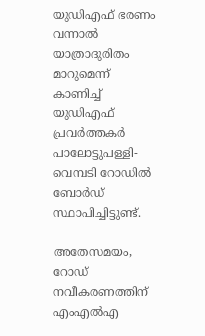യുഡിഎഫ് ഭരണം വന്നാൽ യാത്രാദുരിതം മാറുമെന്ന് കാണിച്ച് യുഡിഎഫ് പ്രവർത്തകർ പാലോട്ടുപള്ളി-വെമ്പടി റോഡിൽ ബോർഡ് സ്ഥാപിച്ചിട്ടുണ്ട്.

അതേസമയം, റോഡ് നവീകരണത്തിന് എംഎൽഎ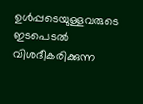ഉൾപ്പടെയുള്ളവരുടെ ഇടപെടൽ വിശദീകരിക്കുന്ന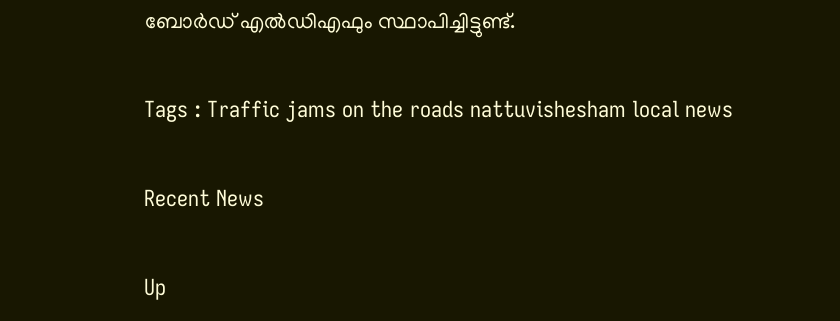ബോർഡ് എൽഡിഎഫും സ്ഥാപിച്ചിട്ടുണ്ട്.

Tags : Traffic jams on the roads nattuvishesham local news

Recent News

Up